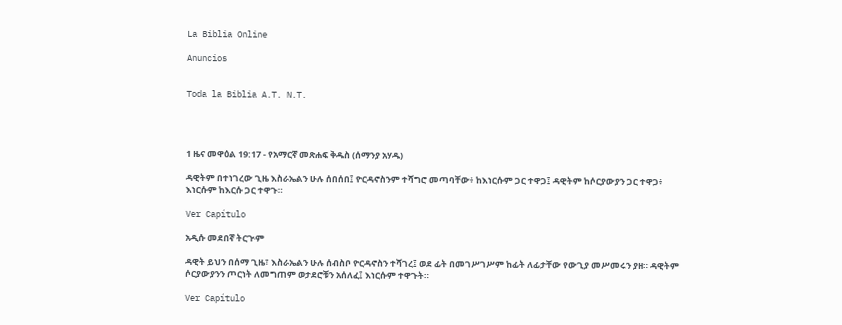La Biblia Online

Anuncios


Toda la Biblia A.T. N.T.




1 ዜና መዋዕል 19:17 - የአማርኛ መጽሐፍ ቅዱስ (ሰማንያ አሃዱ)

ዳዊትም በተነገረው ጊዜ እስራኤልን ሁሉ ሰበሰበ፤ ዮርዳኖስንም ተሻግሮ መጣባቸው፥ ከእነርሱም ጋር ተዋጋ፤ ዳዊትም ከሶርያውያን ጋር ተዋጋ፥ እነርሱም ከእርሱ ጋር ተዋጉ።

Ver Capítulo

አዲሱ መደበኛ ትርጒም

ዳዊት ይህን በሰማ ጊዜ፣ እስራኤልን ሁሉ ሰብስቦ ዮርዳኖስን ተሻገረ፤ ወደ ፊት በመገሥገሥም ከፊት ለፊታቸው የውጊያ መሥመሩን ያዘ። ዳዊትም ሶርያውያንን ጦርነት ለመግጠም ወታደሮቹን አሰለፈ፤ እነርሱም ተዋጉት።

Ver Capítulo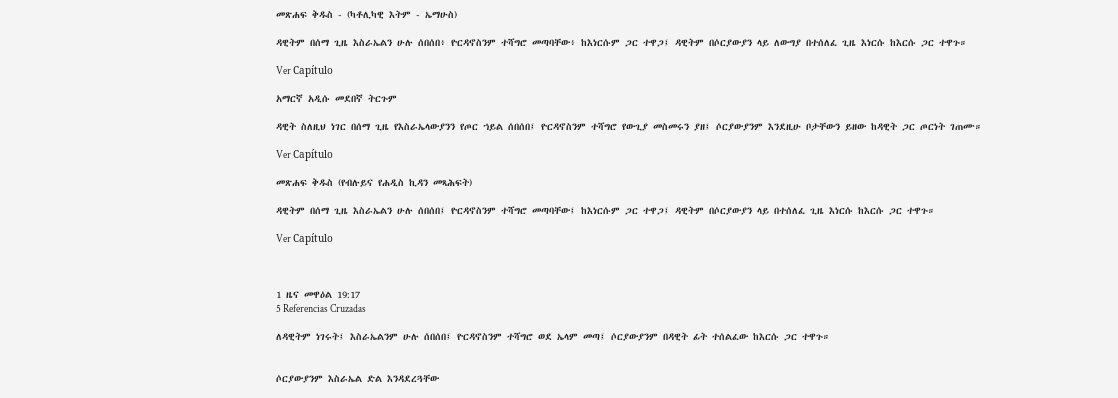መጽሐፍ ቅዱስ - (ካቶሊካዊ እትም - ኤማሁስ)

ዳዊትም በሰማ ጊዜ እስራኤልን ሁሉ ሰበሰበ፥ ዮርዳኖስንም ተሻግሮ መጣባቸው፥ ከእነርሱም ጋር ተዋጋ፤ ዳዊትም በሶርያውያን ላይ ለውግያ በተሰለፈ ጊዜ እነርሱ ከእርሱ ጋር ተዋጉ።

Ver Capítulo

አማርኛ አዲሱ መደበኛ ትርጉም

ዳዊት ስለዚህ ነገር በሰማ ጊዜ የእስራኤላውያንን የጦር ኀይል ሰበሰበ፤ ዮርዳኖስንም ተሻግሮ የውጊያ መስመሩን ያዘ፤ ሶርያውያንም እንደዚሁ ቦታቸውን ይዘው ከዳዊት ጋር ጦርነት ገጠሙ።

Ver Capítulo

መጽሐፍ ቅዱስ (የብሉይና የሐዲስ ኪዳን መጻሕፍት)

ዳዊትም በሰማ ጊዜ እስራኤልን ሁሉ ሰበሰበ፤ ዮርዳኖስንም ተሻግሮ መጣባቸው፤ ከእነርሱም ጋር ተዋጋ፤ ዳዊትም በሶርያውያን ላይ በተሰለፈ ጊዜ እነርሱ ከእርሱ ጋር ተዋጉ።

Ver Capítulo



1 ዜና መዋዕል 19:17
5 Referencias Cruzadas

ለዳዊትም ነገሩት፤ እስራኤልንም ሁሉ ሰበሰበ፤ ዮርዳኖስንም ተሻግሮ ወደ ኤላም መጣ፤ ሶርያውያንም በዳዊት ፊት ተሰልፈው ከእርሱ ጋር ተዋጉ።


ሶርያውያንም እስራኤል ድል እንዳደረጓቸው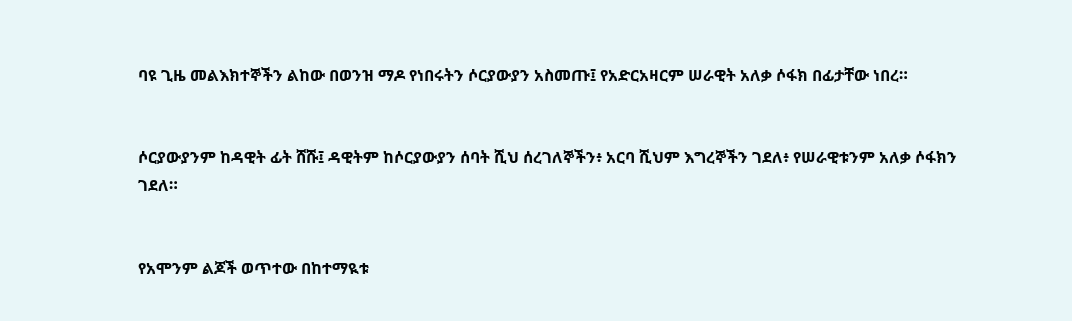ባዩ ጊዜ መልእክተኞችን ልከው በወንዝ ማዶ የነበሩትን ሶርያውያን አስመጡ፤ የአድርአዛርም ሠራዊት አለቃ ሶፋክ በፊታቸው ነበረ።


ሶርያውያንም ከዳዊት ፊት ሸሹ፤ ዳዊትም ከሶርያውያን ሰባት ሺህ ሰረገለኞችን፥ አርባ ሺህም እግረኞችን ገደለ፥ የሠራዊቱንም አለቃ ሶፋክን ገደለ።


የአሞንም ልጆች ወጥተው በከተማዪቱ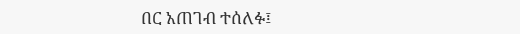በር አጠገብ ተሰለፉ፤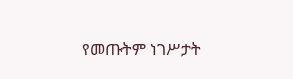የመጡትም ነገሥታት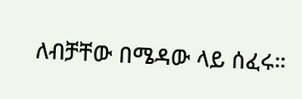ለብቻቸው በሜዳው ላይ ሰፈሩ።